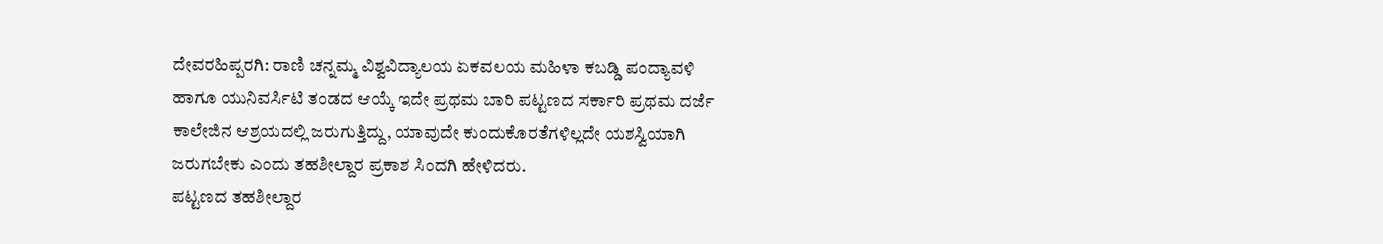ದೇವರಹಿಪ್ಪರಗಿ: ರಾಣಿ ಚನ್ನಮ್ಮ ವಿಶ್ವವಿದ್ಯಾಲಯ ಏಕವಲಯ ಮಹಿಳಾ ಕಬಡ್ಡಿ ಪಂದ್ಯಾವಳಿ ಹಾಗೂ ಯುನಿವರ್ಸಿಟಿ ತಂಡದ ಆಯ್ಕೆ ಇದೇ ಪ್ರಥಮ ಬಾರಿ ಪಟ್ಟಣದ ಸರ್ಕಾರಿ ಪ್ರಥಮ ದರ್ಜೆ ಕಾಲೇಜಿನ ಆಶ್ರಯದಲ್ಲಿ ಜರುಗುತ್ತಿದ್ದು, ಯಾವುದೇ ಕುಂದುಕೊರತೆಗಳಿಲ್ಲದೇ ಯಶಸ್ವಿಯಾಗಿ ಜರುಗಬೇಕು ಎಂದು ತಹಶೀಲ್ದಾರ ಪ್ರಕಾಶ ಸಿಂದಗಿ ಹೇಳಿದರು.
ಪಟ್ಟಣದ ತಹಶೀಲ್ದಾರ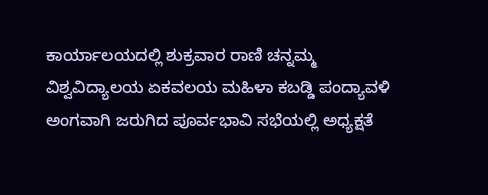ಕಾರ್ಯಾಲಯದಲ್ಲಿ ಶುಕ್ರವಾರ ರಾಣಿ ಚನ್ನಮ್ಮ ವಿಶ್ವವಿದ್ಯಾಲಯ ಏಕವಲಯ ಮಹಿಳಾ ಕಬಡ್ಡಿ ಪಂದ್ಯಾವಳಿ ಅಂಗವಾಗಿ ಜರುಗಿದ ಪೂರ್ವಭಾವಿ ಸಭೆಯಲ್ಲಿ ಅಧ್ಯಕ್ಷತೆ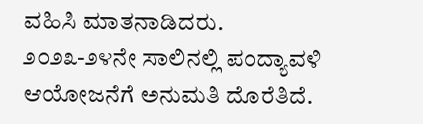ವಹಿಸಿ ಮಾತನಾಡಿದರು.
೨೦೨೩-೨೪ನೇ ಸಾಲಿನಲ್ಲಿ ಪಂದ್ಯಾವಳಿ ಆಯೋಜನೆಗೆ ಅನುಮತಿ ದೊರೆತಿದೆ.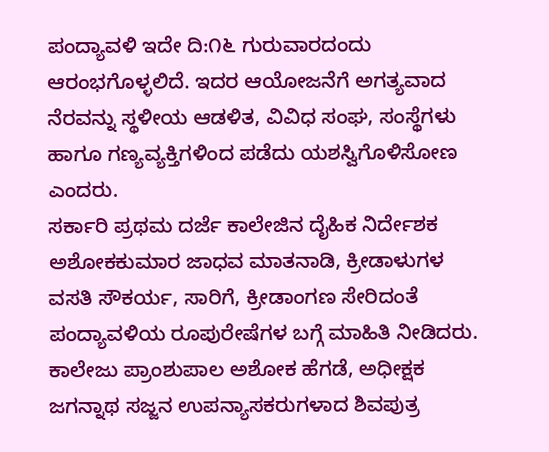ಪಂದ್ಯಾವಳಿ ಇದೇ ದಿ:೧೬ ಗುರುವಾರದಂದು ಆರಂಭಗೊಳ್ಳಲಿದೆ. ಇದರ ಆಯೋಜನೆಗೆ ಅಗತ್ಯವಾದ ನೆರವನ್ನು ಸ್ಥಳೀಯ ಆಡಳಿತ, ವಿವಿಧ ಸಂಘ, ಸಂಸ್ಥೆಗಳು ಹಾಗೂ ಗಣ್ಯವ್ಯಕ್ತಿಗಳಿಂದ ಪಡೆದು ಯಶಸ್ವಿಗೊಳಿಸೋಣ ಎಂದರು.
ಸರ್ಕಾರಿ ಪ್ರಥಮ ದರ್ಜೆ ಕಾಲೇಜಿನ ದೈಹಿಕ ನಿರ್ದೇಶಕ ಅಶೋಕಕುಮಾರ ಜಾಧವ ಮಾತನಾಡಿ, ಕ್ರೀಡಾಳುಗಳ ವಸತಿ ಸೌಕರ್ಯ, ಸಾರಿಗೆ, ಕ್ರೀಡಾಂಗಣ ಸೇರಿದಂತೆ ಪಂದ್ಯಾವಳಿಯ ರೂಪುರೇಷೆಗಳ ಬಗ್ಗೆ ಮಾಹಿತಿ ನೀಡಿದರು.
ಕಾಲೇಜು ಪ್ರಾಂಶುಪಾಲ ಅಶೋಕ ಹೆಗಡೆ, ಅಧೀಕ್ಷಕ ಜಗನ್ನಾಥ ಸಜ್ಜನ ಉಪನ್ಯಾಸಕರುಗಳಾದ ಶಿವಪುತ್ರ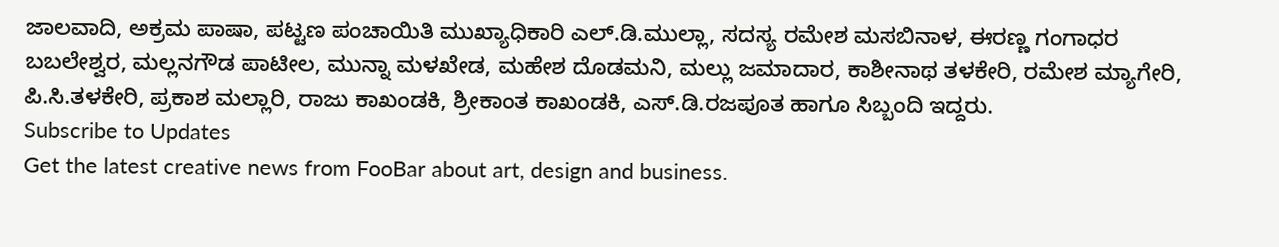ಜಾಲವಾದಿ, ಅಕ್ರಮ ಪಾಷಾ, ಪಟ್ಟಣ ಪಂಚಾಯಿತಿ ಮುಖ್ಯಾಧಿಕಾರಿ ಎಲ್.ಡಿ.ಮುಲ್ಲಾ, ಸದಸ್ಯ ರಮೇಶ ಮಸಬಿನಾಳ, ಈರಣ್ಣ ಗಂಗಾಧರ ಬಬಲೇಶ್ವರ, ಮಲ್ಲನಗೌಡ ಪಾಟೀಲ, ಮುನ್ನಾ ಮಳಖೇಡ, ಮಹೇಶ ದೊಡಮನಿ, ಮಲ್ಲು ಜಮಾದಾರ, ಕಾಶೀನಾಥ ತಳಕೇರಿ, ರಮೇಶ ಮ್ಯಾಗೇರಿ, ಪಿ.ಸಿ.ತಳಕೇರಿ, ಪ್ರಕಾಶ ಮಲ್ಲಾರಿ, ರಾಜು ಕಾಖಂಡಕಿ, ಶ್ರೀಕಾಂತ ಕಾಖಂಡಕಿ, ಎಸ್.ಡಿ.ರಜಪೂತ ಹಾಗೂ ಸಿಬ್ಬಂದಿ ಇದ್ದರು.
Subscribe to Updates
Get the latest creative news from FooBar about art, design and business.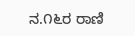ನ.೧೬ರ ರಾಣಿ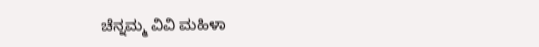ಚೆನ್ನಮ್ಮ ವಿವಿ ಮಹಿಳಾ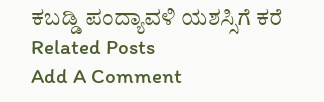ಕಬಡ್ಡಿ ಪಂದ್ಯಾವಳಿ ಯಶಸ್ಸಿಗೆ ಕರೆ
Related Posts
Add A Comment